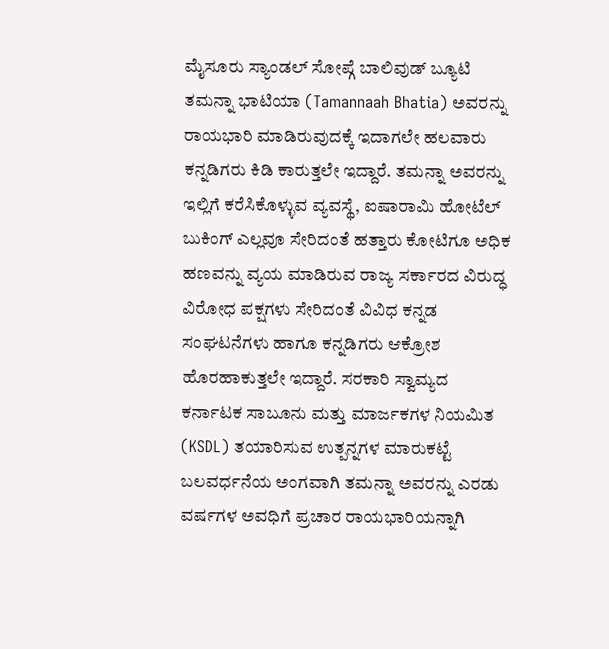ಮೈಸೂರು ಸ್ಯಾಂಡಲ್ ಸೋಪ್ಗೆ ಬಾಲಿವುಡ್ ಬ್ಯೂಟಿ ತಮನ್ನಾ ಭಾಟಿಯಾ (Tamannaah Bhatia) ಅವರನ್ನು ರಾಯಭಾರಿ ಮಾಡಿರುವುದಕ್ಕೆ ಇದಾಗಲೇ ಹಲವಾರು ಕನ್ನಡಿಗರು ಕಿಡಿ ಕಾರುತ್ತಲೇ ಇದ್ದಾರೆ. ತಮನ್ನಾ ಅವರನ್ನು ಇಲ್ಲಿಗೆ ಕರೆಸಿಕೊಳ್ಳುವ ವ್ಯವಸ್ಥೆ, ಐಷಾರಾಮಿ ಹೋಟೆಲ್ ಬುಕಿಂಗ್ ಎಲ್ಲವೂ ಸೇರಿದಂತೆ ಹತ್ತಾರು ಕೋಟಿಗೂ ಅಧಿಕ ಹಣವನ್ನು ವ್ಯಯ ಮಾಡಿರುವ ರಾಜ್ಯ ಸರ್ಕಾರದ ವಿರುದ್ಧ ವಿರೋಧ ಪಕ್ಷಗಳು ಸೇರಿದಂತೆ ವಿವಿಧ ಕನ್ನಡ ಸಂಘಟನೆಗಳು ಹಾಗೂ ಕನ್ನಡಿಗರು ಆಕ್ರೋಶ ಹೊರಹಾಕುತ್ತಲೇ ಇದ್ದಾರೆ. ಸರಕಾರಿ ಸ್ವಾಮ್ಯದ ಕರ್ನಾಟಕ ಸಾಬೂನು ಮತ್ತು ಮಾರ್ಜಕಗಳ ನಿಯಮಿತ (KSDL) ತಯಾರಿಸುವ ಉತ್ಪನ್ನಗಳ ಮಾರುಕಟ್ಟೆ ಬಲವರ್ಧನೆಯ ಅಂಗವಾಗಿ ತಮನ್ನಾ ಅವರನ್ನು ಎರಡು ವರ್ಷಗಳ ಅವಧಿಗೆ ಪ್ರಚಾರ ರಾಯಭಾರಿಯನ್ನಾಗಿ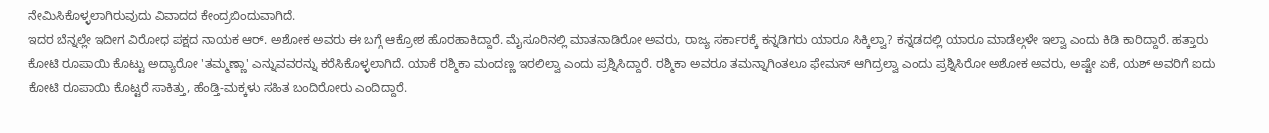ನೇಮಿಸಿಕೊಳ್ಳಲಾಗಿರುವುದು ವಿವಾದದ ಕೇಂದ್ರಬಿಂದುವಾಗಿದೆ.
ಇದರ ಬೆನ್ನಲ್ಲೇ ಇದೀಗ ವಿರೋಧ ಪಕ್ಷದ ನಾಯಕ ಆರ್. ಅಶೋಕ ಅವರು ಈ ಬಗ್ಗೆ ಆಕ್ರೋಶ ಹೊರಹಾಕಿದ್ದಾರೆ. ಮೈಸೂರಿನಲ್ಲಿ ಮಾತನಾಡಿರೋ ಅವರು, ರಾಜ್ಯ ಸರ್ಕಾರಕ್ಕೆ ಕನ್ನಡಿಗರು ಯಾರೂ ಸಿಕ್ಕಿಲ್ವಾ? ಕನ್ನಡದಲ್ಲಿ ಯಾರೂ ಮಾಡೆಲ್ಗಳೇ ಇಲ್ವಾ ಎಂದು ಕಿಡಿ ಕಾರಿದ್ದಾರೆ. ಹತ್ತಾರು ಕೋಟಿ ರೂಪಾಯಿ ಕೊಟ್ಟು ಅದ್ಯಾರೋ 'ತಮ್ಮಣ್ಣಾ' ಎನ್ನುವವರನ್ನು ಕರೆಸಿಕೊಳ್ಳಲಾಗಿದೆ. ಯಾಕೆ ರಶ್ಮಿಕಾ ಮಂದಣ್ಣ ಇರಲಿಲ್ವಾ ಎಂದು ಪ್ರಶ್ನಿಸಿದ್ದಾರೆ. ರಶ್ಮಿಕಾ ಅವರೂ ತಮನ್ನಾಗಿಂತಲೂ ಫೇಮಸ್ ಆಗಿದ್ರಲ್ವಾ ಎಂದು ಪ್ರಶ್ನಿಸಿರೋ ಅಶೋಕ ಅವರು, ಅಷ್ಟೇ ಏಕೆ, ಯಶ್ ಅವರಿಗೆ ಐದು ಕೋಟಿ ರೂಪಾಯಿ ಕೊಟ್ಟರೆ ಸಾಕಿತ್ತು, ಹೆಂಡ್ತಿ-ಮಕ್ಕಳು ಸಹಿತ ಬಂದಿರೋರು ಎಂದಿದ್ದಾರೆ.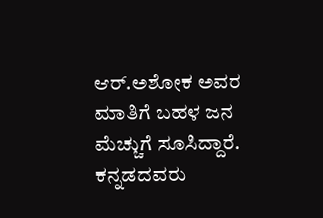ಆರ್.ಅಶೋಕ ಅವರ ಮಾತಿಗೆ ಬಹಳ ಜನ ಮೆಚ್ಚುಗೆ ಸೂಸಿದ್ದಾರೆ. ಕನ್ನಡದವರು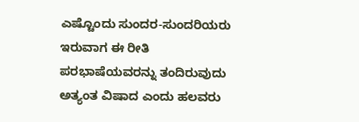ಎಷ್ಟೊಂದು ಸುಂದರ-ಸುಂದರಿಯರು ಇರುವಾಗ ಈ ರೀತಿ ಪರಭಾಷೆಯವರನ್ನು ತಂದಿರುವುದು ಅತ್ಯಂತ ವಿಷಾದ ಎಂದು ಹಲವರು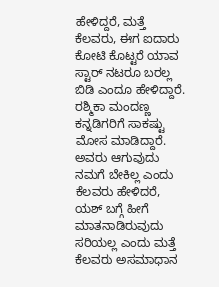ಹೇಳಿದ್ದರೆ, ಮತ್ತೆ ಕೆಲವರು, ಈಗ ಐದಾರು ಕೋಟಿ ಕೊಟ್ಟರೆ ಯಾವ ಸ್ಟಾರ್ ನಟರೂ ಬರಲ್ಲ ಬಿಡಿ ಎಂದೂ ಹೇಳಿದ್ದಾರೆ. ರಶ್ಮಿಕಾ ಮಂದಣ್ಣ ಕನ್ನಡಿಗರಿಗೆ ಸಾಕಷ್ಟು ಮೋಸ ಮಾಡಿದ್ದಾರೆ. ಅವರು ಆಗುವುದು ನಮಗೆ ಬೇಕಿಲ್ಲ ಎಂದು ಕೆಲವರು ಹೇಳಿದರೆ, ಯಶ್ ಬಗ್ಗೆ ಹೀಗೆ ಮಾತನಾಡಿರುವುದು ಸರಿಯಲ್ಲ ಎಂದು ಮತ್ತೆ ಕೆಲವರು ಅಸಮಾಧಾನ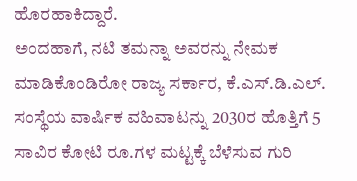ಹೊರಹಾಕಿದ್ದಾರೆ.
ಅಂದಹಾಗೆ, ನಟಿ ತಮನ್ನಾ ಅವರನ್ನು ನೇಮಕ ಮಾಡಿಕೊಂಡಿರೋ ರಾಜ್ಯ ಸರ್ಕಾರ, ಕೆ.ಎಸ್.ಡಿ.ಎಲ್. ಸಂಸ್ಥೆಯ ವಾರ್ಷಿಕ ವಹಿವಾಟನ್ನು 2030ರ ಹೊತ್ತಿಗೆ 5 ಸಾವಿರ ಕೋಟಿ ರೂ.ಗಳ ಮಟ್ಟಕ್ಕೆ ಬೆಳೆಸುವ ಗುರಿ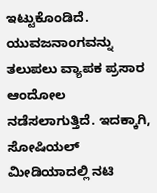ಇಟ್ಟುಕೊಂಡಿದೆ. ಯುವಜನಾಂಗವನ್ನು ತಲುಪಲು ವ್ಯಾಪಕ ಪ್ರಸಾರ ಆಂದೋಲ ನಡೆಸಲಾಗುತ್ತಿದೆ. ಇದಕ್ಕಾಗಿ, ಸೋಷಿಯಲ್ ಮೀಡಿಯಾದಲ್ಲಿ ನಟಿ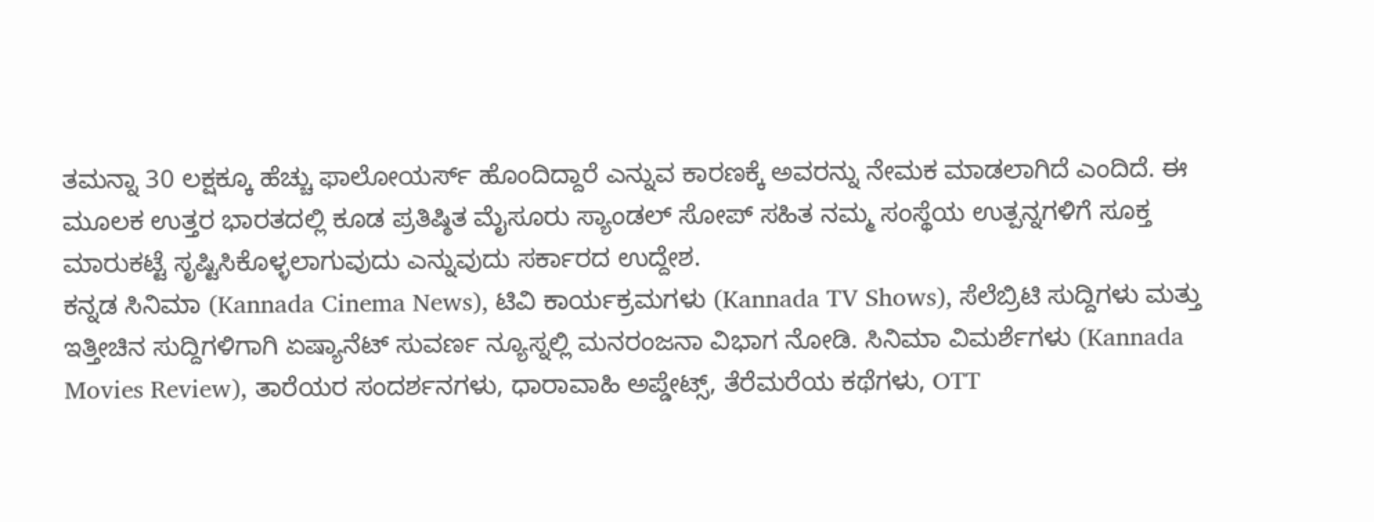ತಮನ್ನಾ 30 ಲಕ್ಷಕ್ಕೂ ಹೆಚ್ಚು ಫಾಲೋಯರ್ಸ್ ಹೊಂದಿದ್ದಾರೆ ಎನ್ನುವ ಕಾರಣಕ್ಕೆ ಅವರನ್ನು ನೇಮಕ ಮಾಡಲಾಗಿದೆ ಎಂದಿದೆ. ಈ ಮೂಲಕ ಉತ್ತರ ಭಾರತದಲ್ಲಿ ಕೂಡ ಪ್ರತಿಷ್ಠಿತ ಮೈಸೂರು ಸ್ಯಾಂಡಲ್ ಸೋಪ್ ಸಹಿತ ನಮ್ಮ ಸಂಸ್ಥೆಯ ಉತ್ಪನ್ನಗಳಿಗೆ ಸೂಕ್ತ ಮಾರುಕಟ್ಟೆ ಸೃಷ್ಟಿಸಿಕೊಳ್ಳಲಾಗುವುದು ಎನ್ನುವುದು ಸರ್ಕಾರದ ಉದ್ದೇಶ.
ಕನ್ನಡ ಸಿನಿಮಾ (Kannada Cinema News), ಟಿವಿ ಕಾರ್ಯಕ್ರಮಗಳು (Kannada TV Shows), ಸೆಲೆಬ್ರಿಟಿ ಸುದ್ದಿಗಳು ಮತ್ತು ಇತ್ತೀಚಿನ ಸುದ್ದಿಗಳಿಗಾಗಿ ಏಷ್ಯಾನೆಟ್ ಸುವರ್ಣ ನ್ಯೂಸ್ನಲ್ಲಿ ಮನರಂಜನಾ ವಿಭಾಗ ನೋಡಿ. ಸಿನಿಮಾ ವಿಮರ್ಶೆಗಳು (Kannada Movies Review), ತಾರೆಯರ ಸಂದರ್ಶನಗಳು, ಧಾರಾವಾಹಿ ಅಪ್ಡೇಟ್ಸ್, ತೆರೆಮರೆಯ ಕಥೆಗಳು, OTT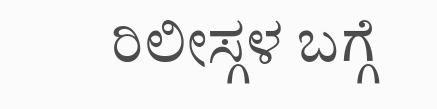ರಿಲೀಸ್ಗಳ ಬಗ್ಗೆ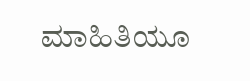ಮಾಹಿತಿಯೂ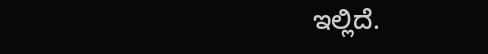ಇಲ್ಲಿದೆ.